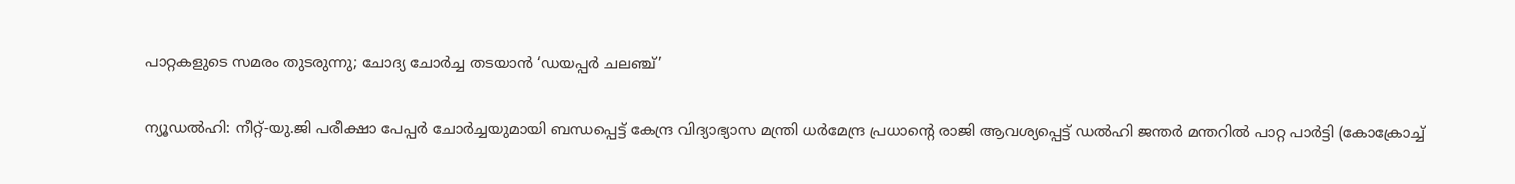പാറ്റകളുടെ സമരം തുടരുന്നു; ചോദ്യ ചോർച്ച തടയാൻ ‘ഡയപ്പർ ചലഞ്ച്’

ന്യൂഡൽഹി: നീറ്റ്-യു.ജി പരീക്ഷാ പേപ്പർ ചോർച്ചയുമായി ബന്ധപ്പെട്ട് കേന്ദ്ര വിദ്യാഭ്യാസ മന്ത്രി ധർമേന്ദ്ര പ്രധാന്റെ രാജി ആവശ്യപ്പെട്ട് ഡൽഹി ജന്തർ മന്തറിൽ പാറ്റ പാർട്ടി (കോക്രോച്ച്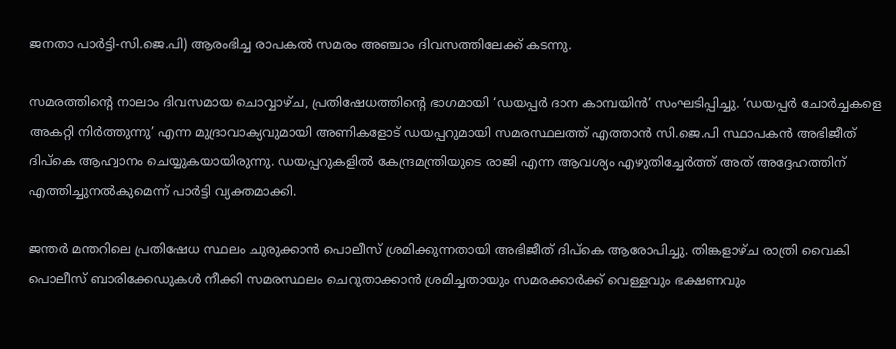ജനതാ പാർട്ടി-സി.ജെ.പി) ആരംഭിച്ച രാപകൽ സമരം അഞ്ചാം ദിവസത്തിലേക്ക് കടന്നു.

സമരത്തിന്റെ നാലാം ദിവസമായ ചൊവ്വാഴ്ച, പ്രതിഷേധത്തിന്റെ ഭാഗമായി ‘ഡയപ്പർ ദാന കാമ്പയിൻ’ സംഘടിപ്പിച്ചു. ‘ഡയപ്പർ ചോർച്ചകളെ അകറ്റി നിർത്തുന്നു’ എന്ന മുദ്രാവാക്യവുമായി അണികളോട് ഡയപ്പറുമായി സമരസ്ഥലത്ത് എത്താൻ സി.ജെ.പി സ്ഥാപകൻ അഭിജീത് ദിപ്കെ ആഹ്വാനം ചെയ്യുകയായിരുന്നു. ഡയപ്പറുകളിൽ കേന്ദ്രമന്ത്രിയുടെ രാജി എന്ന ആവശ്യം എഴുതിച്ചേർത്ത് അത് അദ്ദേഹത്തിന് എത്തിച്ചുനൽകുമെന്ന് പാർട്ടി വ്യക്തമാക്കി.

ജന്തർ മന്തറിലെ പ്രതിഷേധ സ്ഥലം ചുരുക്കാൻ പൊലീസ് ശ്രമിക്കുന്നതായി അഭിജീത് ദിപ്കെ ആരോപിച്ചു. തിങ്കളാഴ്ച രാത്രി വൈകി പൊലീസ് ബാരിക്കേഡുകൾ നീക്കി സമരസ്ഥലം ചെറുതാക്കാൻ ശ്രമിച്ചതായും സമരക്കാർക്ക് വെള്ളവും ഭക്ഷണവും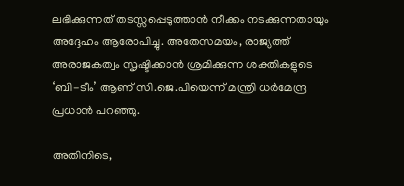ലഭിക്കുന്നത് തടസ്സപ്പെടുത്താൻ നീക്കം നടക്കുന്നതായും അദ്ദേഹം ആരോപിച്ചു. അതേസമയം, രാജ്യത്ത് അരാജകത്വം സൃഷ്ടിക്കാൻ ശ്രമിക്കുന്ന ശക്തികളുടെ ‘ബി-ടീം’ ആണ് സി.ജെ.പിയെന്ന് മന്ത്രി ധർമേന്ദ്ര പ്രധാൻ പറഞ്ഞു.

അതിനിടെ,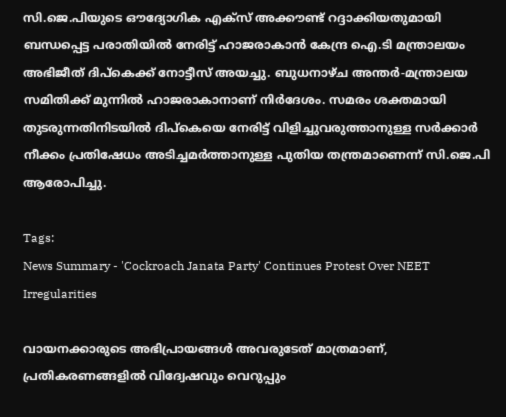സി.ജെ.പിയുടെ ഔദ്യോഗിക എക്സ് അക്കൗണ്ട് റദ്ദാക്കിയതുമായി ബന്ധപ്പെട്ട പരാതിയിൽ നേരിട്ട് ഹാജരാകാൻ കേന്ദ്ര ഐ.ടി മന്ത്രാലയം അഭിജീത് ദിപ്കെക്ക് നോട്ടീസ് അയച്ചു. ബുധനാഴ്ച അന്തർ-മന്ത്രാലയ സമിതിക്ക് മുന്നിൽ ഹാജരാകാനാണ് നിർദേശം. സമരം ശക്തമായി തുടരുന്നതിനിടയിൽ ദിപ്കെയെ നേരിട്ട് വിളിച്ചുവരുത്താനുള്ള സർക്കാർ നീക്കം പ്രതിഷേധം അടിച്ചമർത്താനുള്ള പുതിയ തന്ത്രമാണെന്ന് സി.ജെ.പി ആരോപിച്ചു.

Tags:
News Summary - 'Cockroach Janata Party' Continues Protest Over NEET Irregularities

വായനക്കാരുടെ അഭിപ്രായങ്ങള്‍ അവരുടേത് മാത്രമാണ്, പ്രതികരണങ്ങളിൽ വിദ്വേഷവും വെറുപ്പും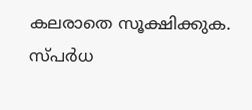കലരാതെ സൂക്ഷിക്കുക. സ്പർധ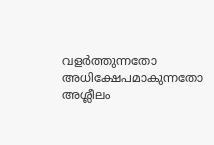വളർത്തുന്നതോ അധിക്ഷേപമാകുന്നതോ അശ്ലീലം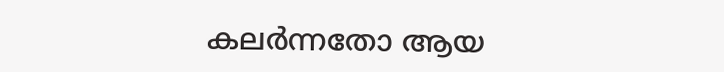കലർന്നതോ ആയ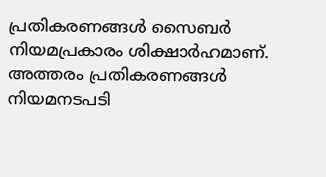പ്രതികരണങ്ങൾ സൈബർ നിയമപ്രകാരം ശിക്ഷാർഹമാണ്. അത്തരം പ്രതികരണങ്ങൾ നിയമനടപടി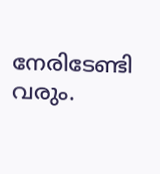നേരിടേണ്ടി വരും.